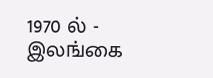1970 ல் - இலங்கை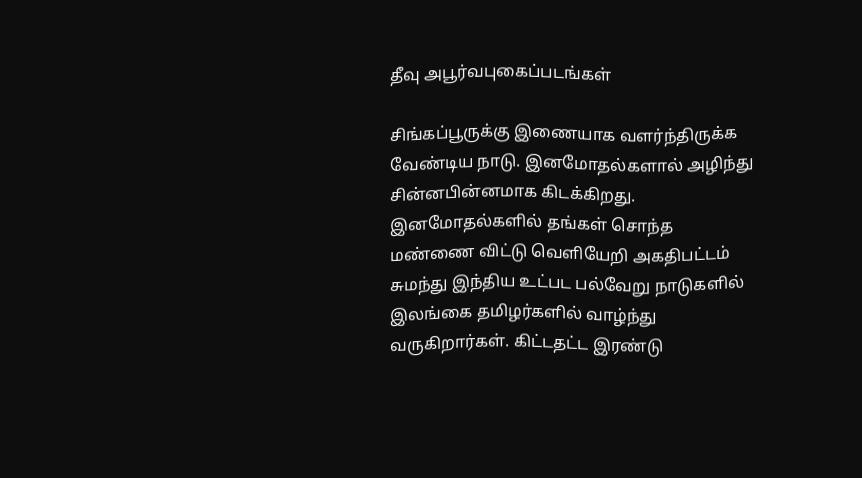தீவு அபூர்வபுகைப்படங்கள்

சிங்கப்பூருக்கு இணையாக வளர்ந்திருக்க வேண்டிய நாடு. இனமோதல்களால் அழிந்து சின்னபின்னமாக கிடக்கிறது. இனமோதல்களில் தங்கள் சொந்த மண்ணை விட்டு வெளியேறி அகதிபட்டம் சுமந்து இந்திய உட்பட பல்வேறு நாடுகளில் இலங்கை தமிழர்களில் வாழ்ந்து வருகிறார்கள். கிட்டதட்ட இரண்டு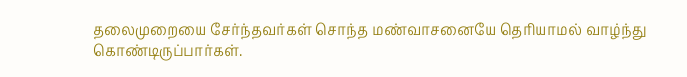தலைமுறையை சேர்ந்தவர்கள் சொந்த மண்வாசனையே தெரியாமல் வாழ்ந்து கொண்டிருப்பார்கள்.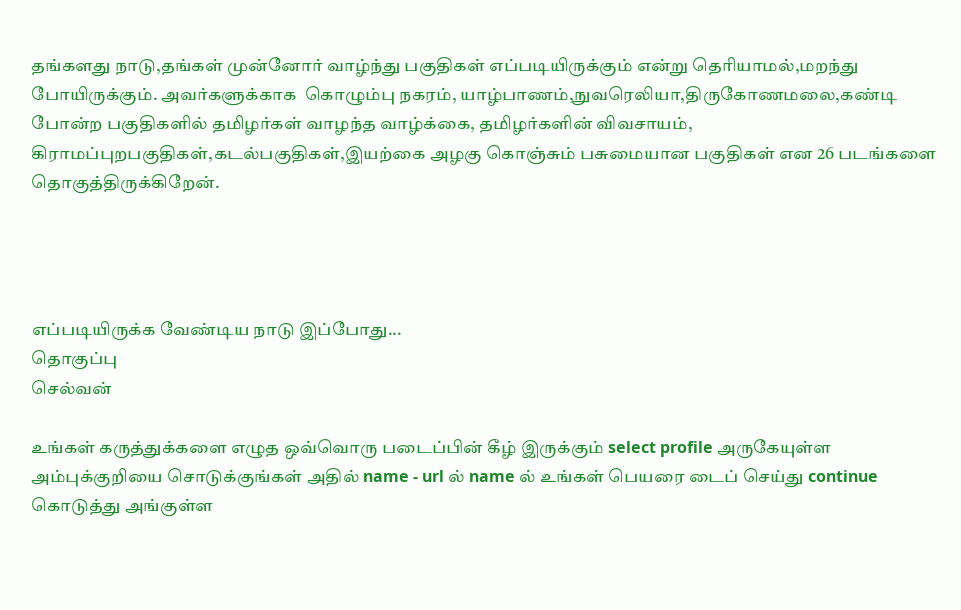தங்களது நாடு,தங்கள் முன்னோர் வாழ்ந்து பகுதிகள் எப்படியிருக்கும் என்று தெரியாமல்,மறந்து போயிருக்கும். அவர்களுக்காக  கொழும்பு நகரம், யாழ்பாணம்,நுவரெலியா,திருகோணமலை,கண்டி போன்ற பகுதிகளில் தமிழர்கள் வாழந்த வாழ்க்கை, தமிழர்களின் விவசாயம்,
கிராமப்புறபகுதிகள்,கடல்பகுதிகள்,இயற்கை அழகு கொஞ்சும் பசுமையான பகுதிகள் என 26 படங்களை தொகுத்திருக்கிறேன்.




எப்படியிருக்க வேண்டிய நாடு இப்போது...
தொகுப்பு
செல்வன்

உங்கள் கருத்துக்களை எழுத ஒவ்வொரு படைப்பின் கீழ் இருக்கும் select profile அருகேயுள்ள அம்புக்குறியை சொடுக்குங்கள் அதில் name - url ல் name ல் உங்கள் பெயரை டைப் செய்து continue கொடுத்து அங்குள்ள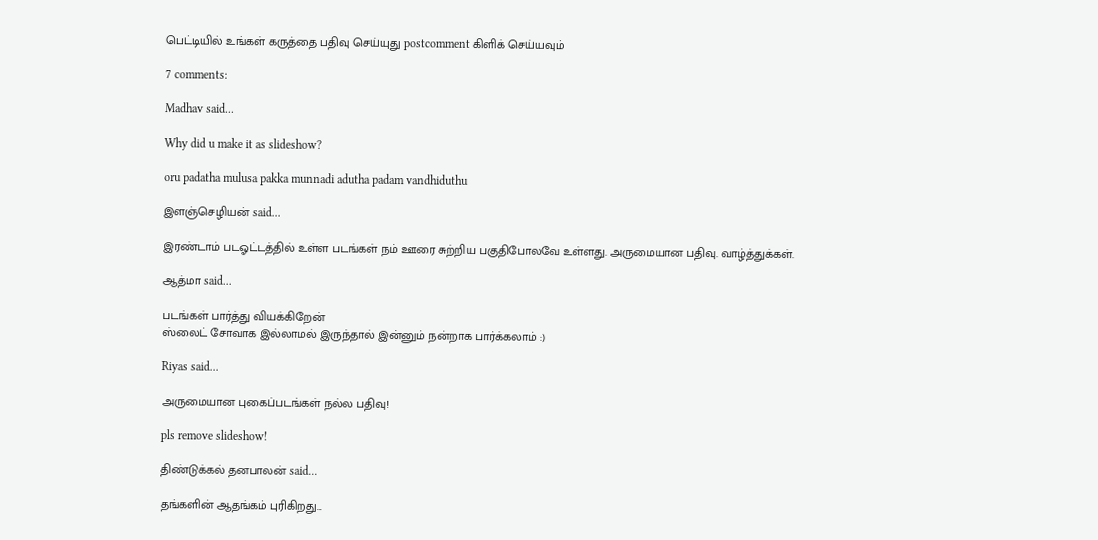பெட்டியில் உங்கள் கருத்தை பதிவு செய்யுது postcomment கிளிக் செய்யவும்

7 comments:

Madhav said...

Why did u make it as slideshow?

oru padatha mulusa pakka munnadi adutha padam vandhiduthu

இளஞ்செழியன் said...

இரண்டாம் படஓட்டத்தில் உள்ள படங்கள் நம் ஊரை சுற்றிய பகுதிபோலவே உள்ளது. அருமையான பதிவு. வாழ்த்துக்கள்.

ஆத்மா said...

படங்கள் பார்த்து வியக்கிறேன்
ஸ்லைட் சோவாக இல்லாமல் இருந்தால் இன்னும் நன்றாக பார்க்கலாம் :)

Riyas said...

அருமையான புகைப்படங்கள் நல்ல பதிவு!

pls remove slideshow!

திண்டுக்கல் தனபாலன் said...

தங்களின் ஆதங்கம் புரிகிறது...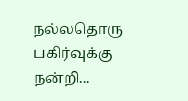நல்லதொரு பகிர்வுக்கு நன்றி...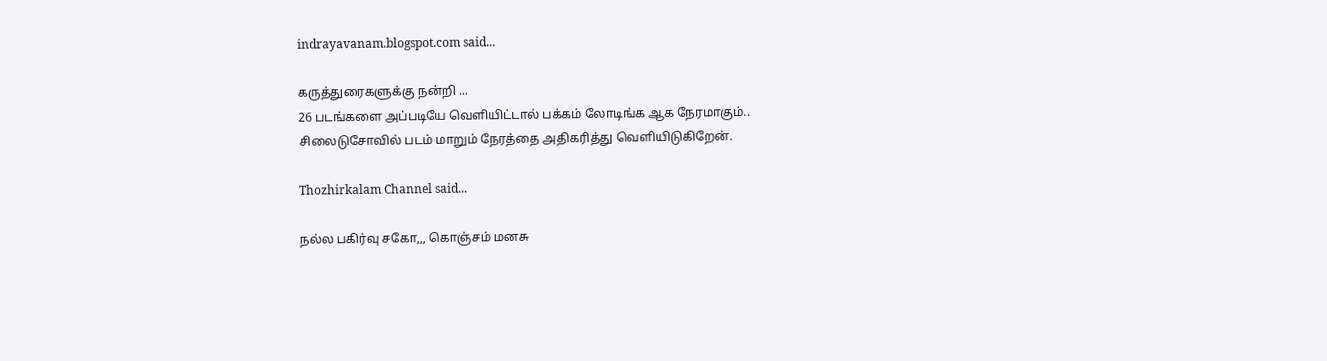indrayavanam.blogspot.com said...

கருத்துரைகளுக்கு நன்றி ...
26 படங்களை அப்படியே வெளியிட்டால் பக்கம் லோடிங்க ஆக நேரமாகும்..
சிலைடுசோவில் படம் மாறும் நேரத்தை அதிகரித்து வெளியிடுகிறேன்.

Thozhirkalam Channel said...

நல்ல பகிர்வு சகோ,,, கொஞ்சம் மனசு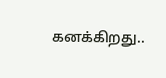கனக்கிறது..